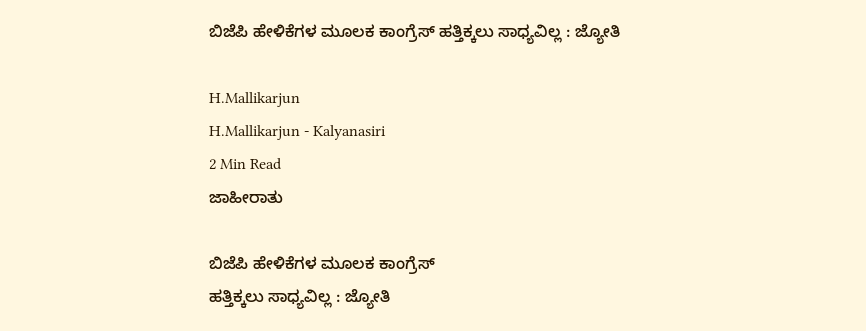ಬಿಜೆಪಿ ಹೇಳಿಕೆಗಳ ಮೂಲಕ ಕಾಂಗ್ರೆಸ್ ಹತ್ತಿಕ್ಕಲು ಸಾಧ್ಯವಿಲ್ಲ : ಜ್ಯೋತಿ

H.Mallikarjun
H.Mallikarjun - Kalyanasiri
2 Min Read
ಜಾಹೀರಾತು

ಬಿಜೆಪಿ ಹೇಳಿಕೆಗಳ ಮೂಲಕ ಕಾಂಗ್ರೆಸ್
ಹತ್ತಿಕ್ಕಲು ಸಾಧ್ಯವಿಲ್ಲ : ಜ್ಯೋತಿ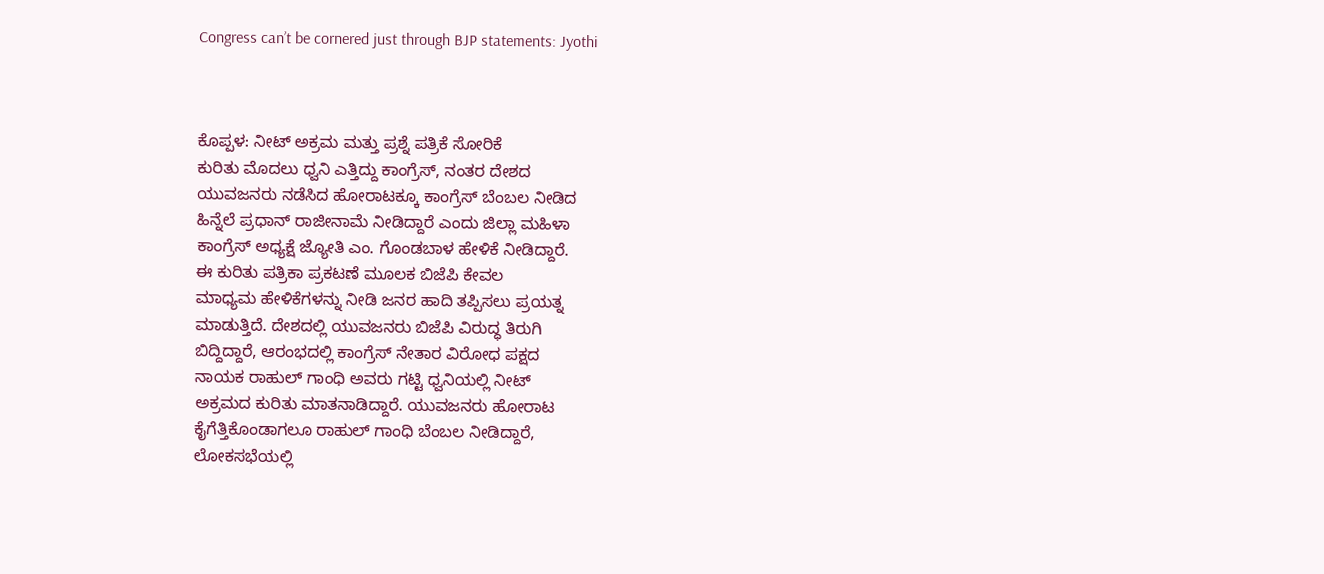Congress can’t be cornered just through BJP statements: Jyothi



ಕೊಪ್ಪಳ: ನೀಟ್ ಅಕ್ರಮ ಮತ್ತು ಪ್ರಶ್ನೆ ಪತ್ರಿಕೆ ಸೋರಿಕೆ
ಕುರಿತು ಮೊದಲು ಧ್ವನಿ ಎತ್ತಿದ್ದು ಕಾಂಗ್ರೆಸ್, ನಂತರ ದೇಶದ
ಯುವಜನರು ನಡೆಸಿದ ಹೋರಾಟಕ್ಕೂ ಕಾಂಗ್ರೆಸ್ ಬೆಂಬಲ ನೀಡಿದ
ಹಿನ್ನೆಲೆ ಪ್ರಧಾನ್ ರಾಜೀನಾಮೆ ನೀಡಿದ್ದಾರೆ ಎಂದು ಜಿಲ್ಲಾ ಮಹಿಳಾ
ಕಾಂಗ್ರೆಸ್ ಅಧ್ಯಕ್ಷೆ ಜ್ಯೋತಿ ಎಂ. ಗೊಂಡಬಾಳ ಹೇಳಿಕೆ ನೀಡಿದ್ದಾರೆ.
ಈ ಕುರಿತು ಪತ್ರಿಕಾ ಪ್ರಕಟಣೆ ಮೂಲಕ ಬಿಜೆಪಿ ಕೇವಲ
ಮಾಧ್ಯಮ ಹೇಳಿಕೆಗಳನ್ನು ನೀಡಿ ಜನರ ಹಾದಿ ತಪ್ಪಿಸಲು ಪ್ರಯತ್ನ
ಮಾಡುತ್ತಿದೆ. ದೇಶದಲ್ಲಿ ಯುವಜನರು ಬಿಜೆಪಿ ವಿರುದ್ಧ ತಿರುಗಿ
ಬಿದ್ದಿದ್ದಾರೆ, ಆರಂಭದಲ್ಲಿ ಕಾಂಗ್ರೆಸ್ ನೇತಾರ ವಿರೋಧ ಪಕ್ಷದ
ನಾಯಕ ರಾಹುಲ್ ಗಾಂಧಿ ಅವರು ಗಟ್ಟಿ ಧ್ವನಿಯಲ್ಲಿ ನೀಟ್
ಅಕ್ರಮದ ಕುರಿತು ಮಾತನಾಡಿದ್ದಾರೆ. ಯುವಜನರು ಹೋರಾಟ
ಕೈಗೆತ್ತಿಕೊಂಡಾಗಲೂ ರಾಹುಲ್ ಗಾಂಧಿ ಬೆಂಬಲ ನೀಡಿದ್ದಾರೆ,
ಲೋಕಸಭೆಯಲ್ಲಿ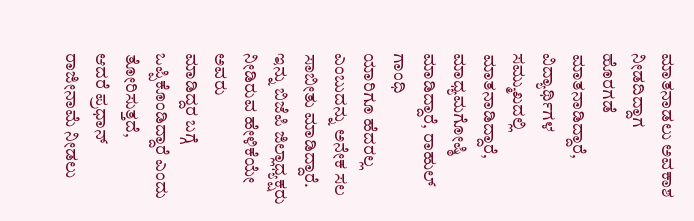ಮಾತನಾಡಲು ಅವಕಾಶ ನೀಡದಿದ್ದಾಗ
ಹೊರಗಡೆ ಮಾತನಾಡಿದ್ದಾರೆ, ವಿದ್ಯಾರ್ಥಿಗಳ ಸಮ್ಮುಖದಲ್ಲಿ
ಮಾತನಾಡಿದ್ದಾರೆ, ಮಾಧ್ಯಮಗೋಷ್ಠಿ ಮಾಡಿದ್ದಾರೆ, ರಾಹುಲ್ ಗಾಂಧಿ
ಯಾರಿಗೂ ಹೆದರಲ್ಲ ಎಂಬುದನ್ನು ಅನೇಕ ಸಲ ಸಾಬೀತು ಮಾಡಿದ್ದಾರೆ.
ಇನ್ನು ಬಿಜೆಪಿ ಜಿಲ್ಲಾಧ್ಯಕ್ಷರು ನೀಡಿರುವ ಹೇಳಿಕೆಯೇ ಅವರು
ಮಾಡಿದ್ದರ ಬಗ್ಗೆ ಒಪ್ಪಿಕೊಂಡಿದ್ದಾರೆ ಎಂದು ತೋರಿಸುತ್ತದೆ,
ಆದರೆ ಪ್ರಧಾನ್ ರಾಜೀನಾಮೆ ನೀಡಲು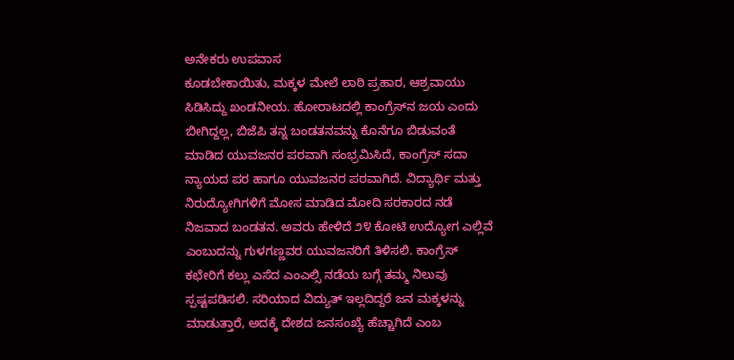ಅನೇಕರು ಉಪವಾಸ
ಕೂಡಬೇಕಾಯಿತು, ಮಕ್ಕಳ ಮೇಲೆ ಲಾಠಿ ಪ್ರಹಾರ, ಆಶ್ರವಾಯು
ಸಿಡಿಸಿದ್ದು ಖಂಡನೀಯ. ಹೋರಾಟದಲ್ಲಿ ಕಾಂಗ್ರೆಸ್‌ನ ಜಯ ಎಂದು
ಬೀಗಿದ್ದಲ್ಲ, ಬಿಜೆಪಿ ತನ್ನ ಬಂಡತನವನ್ನು ಕೊನೆಗೂ ಬಿಡುವಂತೆ
ಮಾಡಿದ ಯುವಜನರ ಪರವಾಗಿ ಸಂಭ್ರಮಿಸಿದೆ, ಕಾಂಗ್ರೆಸ್ ಸದಾ
ನ್ಯಾಯದ ಪರ ಹಾಗೂ ಯುವಜನರ ಪರವಾಗಿದೆ. ವಿದ್ಯಾರ್ಥಿ ಮತ್ತು
ನಿರುದ್ಯೋಗಿಗಳಿಗೆ ಮೋಸ ಮಾಡಿದ ಮೋದಿ ಸರಕಾರದ ನಡೆ
ನಿಜವಾದ ಬಂಡತನ. ಅವರು ಹೇಳಿದೆ ೨೪ ಕೋಟಿ ಉದ್ಯೋಗ ಎಲ್ಲಿವೆ
ಎಂಬುದನ್ನು ಗುಳಗಣ್ಣವರ ಯುವಜನರಿಗೆ ತಿಳಿಸಲಿ. ಕಾಂಗ್ರೆಸ್
ಕಛೇರಿಗೆ ಕಲ್ಲು ಎಸೆದ ಎಂಎಲ್ಸಿ ನಡೆಯ ಬಗ್ಗೆ ತಮ್ಮ ನಿಲುವು
ಸ್ಪಷ್ಟಪಡಿಸಲಿ. ಸರಿಯಾದ ವಿದ್ಯುತ್ ಇಲ್ಲದಿದ್ದರೆ ಜನ ಮಕ್ಕಳನ್ನು
ಮಾಡುತ್ತಾರೆ, ಅದಕ್ಕೆ ದೇಶದ ಜನಸಂಖ್ಯೆ ಹೆಚ್ಚಾಗಿದೆ ಎಂಬ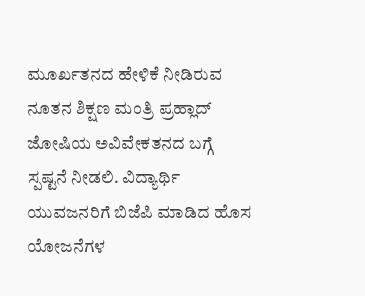ಮೂರ್ಖತನದ ಹೇಳಿಕೆ ನೀಡಿರುವ ನೂತನ ಶಿಕ್ಷಣ ಮಂತ್ರಿ ಪ್ರಹ್ಲಾದ್
ಜೋಷಿಯ ಅವಿವೇಕತನದ ಬಗ್ಗೆ ಸ್ಪಷ್ಟನೆ ನೀಡಲಿ. ವಿದ್ಯಾರ್ಥಿ
ಯುವಜನರಿಗೆ ಬಿಜೆಪಿ ಮಾಡಿದ ಹೊಸ ಯೋಜನೆಗಳ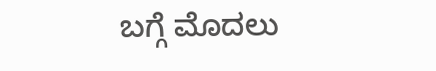ಬಗ್ಗೆ ಮೊದಲು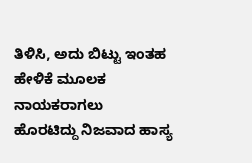ತಿಳಿಸಿ, ಅದು ಬಿಟ್ಟು ಇಂತಹ ಹೇಳಿಕೆ ಮೂಲಕ ನಾಯಕರಾಗಲು
ಹೊರಟಿದ್ದು ನಿಜವಾದ ಹಾಸ್ಯ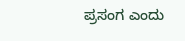ಪ್ರಸಂಗ ಎಂದು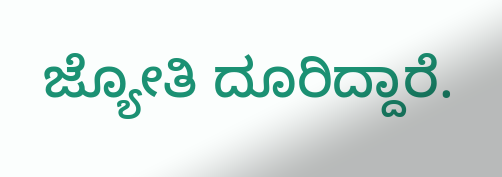ಜ್ಯೋತಿ ದೂರಿದ್ದಾರೆ.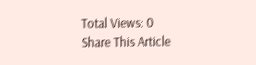Total Views: 0
Share This Article